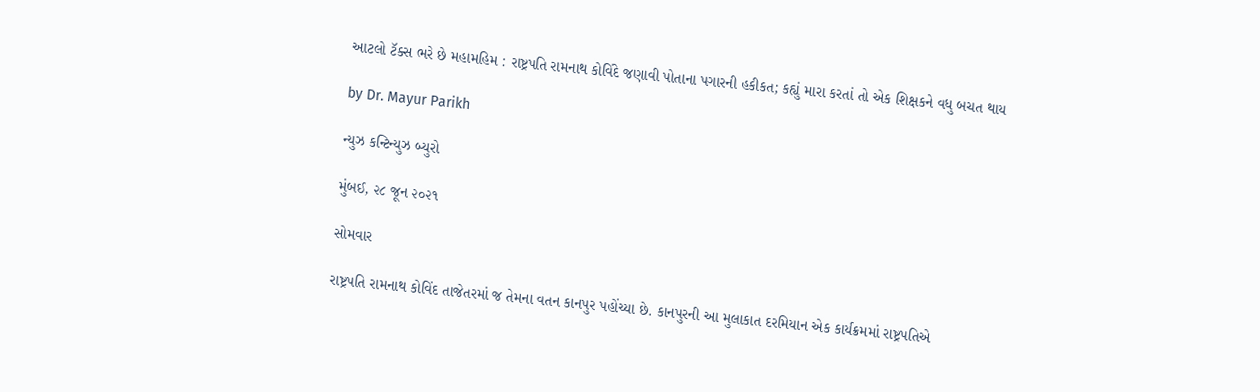આટલો ટૅક્સ ભરે છે મહામહિમ : રાષ્ટ્રપતિ રામનાથ કોવિંદે જણાવી પોતાના પગારની હકીકત; કહ્યું મારા કરતાં તો એક શિક્ષકને વધુ બચત થાય

by Dr. Mayur Parikh

ન્યુઝ કન્ટિન્યુઝ બ્યુરો

મુંબઈ, ૨૮ જૂન ૨૦૨૧

સોમવાર

રાષ્ટ્રપતિ રામનાથ કોવિંદ તાજેતરમાં જ તેમના વતન કાનપુર પહોંચ્યા છે. કાનપુરની આ મુલાકાત દરમિયાન એક કાર્યક્રમમાં રાષ્ટ્રપતિએ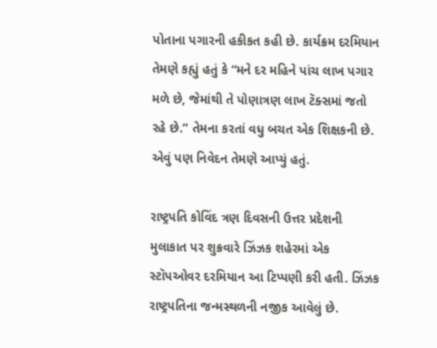પોતાના પગારની હકીકત કહી છે. કાર્યક્રમ દરમિયાન તેમણે કહ્યું હતું કે “મને દર મહિને પાંચ લાખ પગાર મળે છે, જેમાંથી તે પોણાત્રણ લાખ ટૅક્સમાં જતો રહે છે.” તેમના કરતાં વધુ બચત એક શિક્ષકની છે. એવું પણ નિવેદન તેમણે આપ્યું હતું.

રાષ્ટ્રપતિ કોવિંદ ત્રણ દિવસની ઉત્તર પ્રદેશની મુલાકાત પર શુક્રવારે ઝિંઝક શહેરમાં એક સ્ટૉપઓવર દરમિયાન આ ટિપ્પણી કરી હતી. ઝિંઝક રાષ્ટ્રપતિના જન્મસ્થળની નજીક આવેલું છે.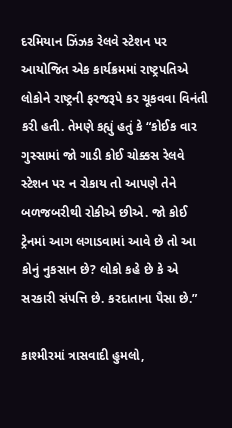દરમિયાન ઝિંઝક રેલવે સ્ટેશન પર આયોજિત એક કાર્યક્રમમાં રાષ્ટ્રપતિએ લોકોને રાષ્ટ્રની ફરજરૂપે કર ચૂકવવા વિનંતી કરી હતી. તેમણે કહ્યું હતું કે “કોઈક વાર ગુસ્સામાં જો ગાડી કોઈ ચોક્કસ રેલવે સ્ટેશન પર ન રોકાય તો આપણે તેને બળજબરીથી રોકીએ છીએ. જો કોઈ ટ્રેનમાં આગ લગાડવામાં આવે છે તો આ કોનું નુકસાન છે? લોકો કહે છે કે એ સરકારી સંપત્તિ છે. કરદાતાના પૈસા છે.”

કાશ્મીરમાં ત્રાસવાદી હુમલો,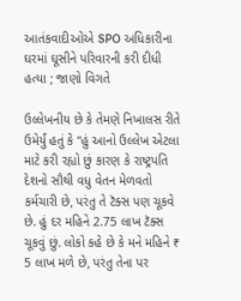આતંકવાદીઓએ SPO અધિકારીના ઘરમાં ઘૂસીને પરિવારની કરી દીધી હત્યા ; જાણો વિગતે

ઉલ્લેખનીય છે કે તેમણે નિખાલસ રીતે ઉમેર્યું હતું કે “હું આનો ઉલ્લેખ એટલા માટે કરી રહ્યો છું કારણ કે રાષ્ટ્રપતિ દેશનો સૌથી વધુ વેતન મેળવતો કર્મચારી છે, પરંતુ તે ટૅક્સ પણ ચૂકવે છે. હું દર મહિને 2.75 લાખ ટૅક્સ ચૂકવું છું. લોકો કહે છે કે મને મહિને ₹ 5 લાખ મળે છે, પરંતુ તેના પર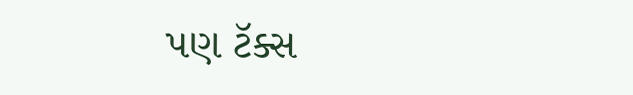પણ ટૅક્સ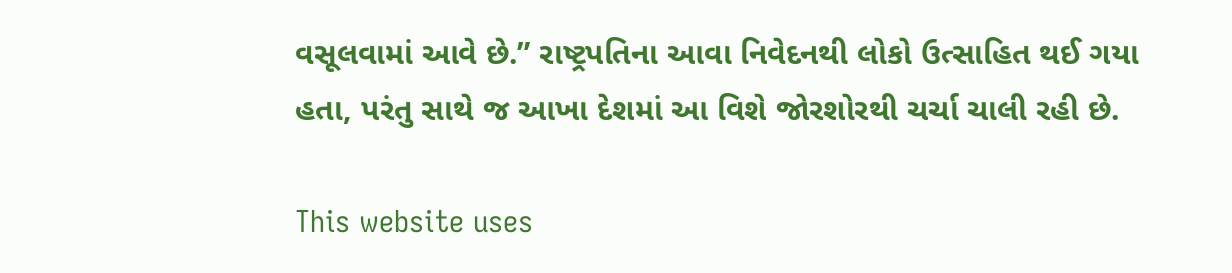વસૂલવામાં આવે છે.” રાષ્ટ્રપતિના આવા નિવેદનથી લોકો ઉત્સાહિત થઈ ગયા હતા, પરંતુ સાથે જ આખા દેશમાં આ વિશે જોરશોરથી ચર્ચા ચાલી રહી છે.

This website uses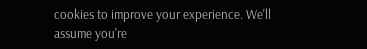cookies to improve your experience. We'll assume you're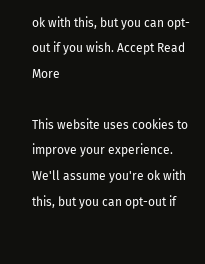ok with this, but you can opt-out if you wish. Accept Read More

This website uses cookies to improve your experience. We'll assume you're ok with this, but you can opt-out if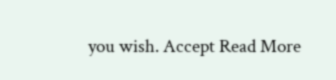you wish. Accept Read More